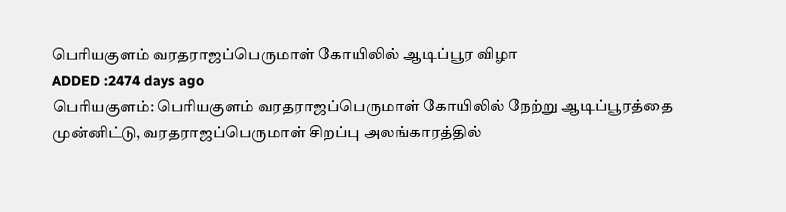பெரியகுளம் வரதராஜப்பெருமாள் கோயிலில் ஆடிப்பூர விழா
ADDED :2474 days ago
பெரியகுளம்: பெரியகுளம் வரதராஜப்பெருமாள் கோயிலில் நேற்று ஆடிப்பூரத்தை முன்னிட்டு, வரதராஜப்பெருமாள் சிறப்பு அலங்காரத்தில்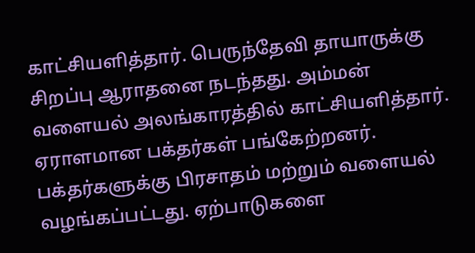காட்சியளித்தார். பெருந்தேவி தாயாருக்கு சிறப்பு ஆராதனை நடந்தது. அம்மன் வளையல் அலங்காரத்தில் காட்சியளித்தார். ஏராளமான பக்தர்கள் பங்கேற்றனர். பக்தர்களுக்கு பிரசாதம் மற்றும் வளையல் வழங்கப்பட்டது. ஏற்பாடுகளை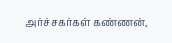அர்ச்சகர்கள் கண்ணன்,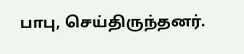பாபு, செய்திருந்தனர்.